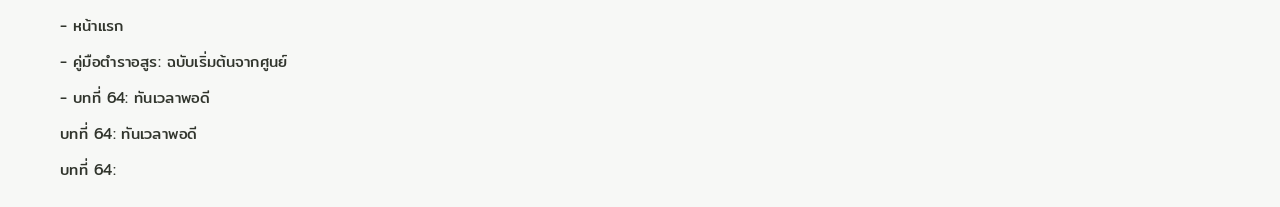- หน้าแรก
- คู่มือตำราอสูร: ฉบับเริ่มต้นจากศูนย์
- บทที่ 64: ทันเวลาพอดี
บทที่ 64: ทันเวลาพอดี
บทที่ 64: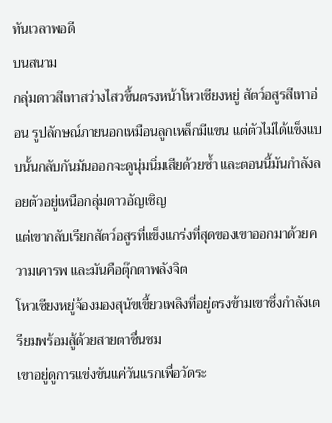ทันเวลาพอดี
บนสนาม
กลุ่มดาวสีเทาสว่างไสวขึ้นตรงหน้าโหวเซียงหยู่ สัตว์อสูรสีเทาอ่อน รูปลักษณ์ภายนอกเหมือนลูกเหล็กมีแขน แต่ตัวไม่ได้แข็งแบบนั้นกลับกันมันออกจะดูนุ่มนิ่มเสียด้วยซ้ำ และตอนนี้มันกำลังลอยตัวอยู่เหนือกลุ่มดาวอัญเชิญ
แต่เขากลับเรียกสัตว์อสูรที่แข็งแกร่งที่สุดของเขาออกมาด้วยความเคารพ และมันคือตุ๊กตาพลังจิต
โหวเซียงหยู่จ้องมองสุนัขเขี้ยวเพลิงที่อยู่ตรงข้ามเขาซึ่งกำลังเตรียมพร้อมสู้ด้วยสายตาชื่นชม
เขาอยู่ดูการแข่งขันแค่วันแรกเพื่อวัดระ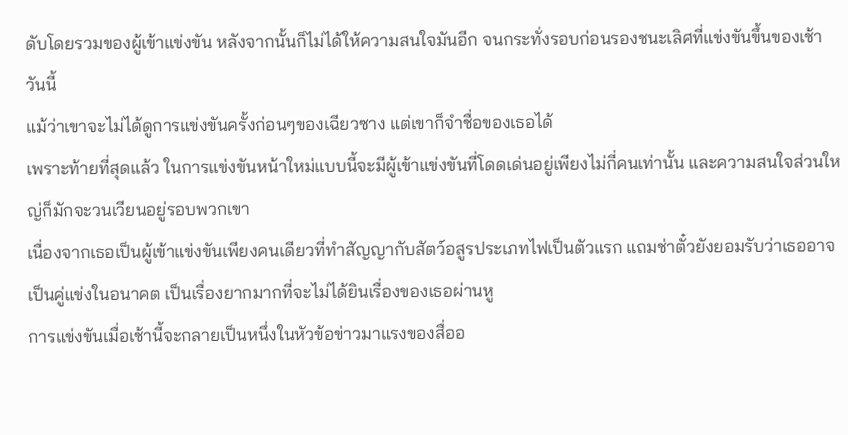ดับโดยรวมของผู้เข้าแข่งขัน หลังจากนั้นก็ไม่ได้ให้ความสนใจมันอีก จนกระทั่งรอบก่อนรองชนะเลิศที่แข่งขันขึ้นของเช้าวันนี้
แม้ว่าเขาจะไม่ได้ดูการแข่งขันครั้งก่อนๆของเฉียวซาง แต่เขาก็จำชื่อของเธอได้
เพราะท้ายที่สุดแล้ว ในการแข่งขันหน้าใหม่แบบนี้จะมีผู้เข้าแข่งขันที่โดดเด่นอยู่เพียงไม่กี่คนเท่านั้น และความสนใจส่วนใหญ่ก็มักจะวนเวียนอยู่รอบพวกเขา
เนื่องจากเธอเป็นผู้เข้าแข่งขันเพียงคนเดียวที่ทำสัญญากับสัตว์อสูรประเภทไฟเป็นตัวแรก แถมช่าตั๋วยังยอมรับว่าเธออาจเป็นคู่แข่งในอนาคต เป็นเรื่องยากมากที่จะไม่ได้ยินเรื่องของเธอผ่านหู
การแข่งขันเมื่อเช้านี้จะกลายเป็นหนึ่งในหัวข้อข่าวมาแรงของสื่ออ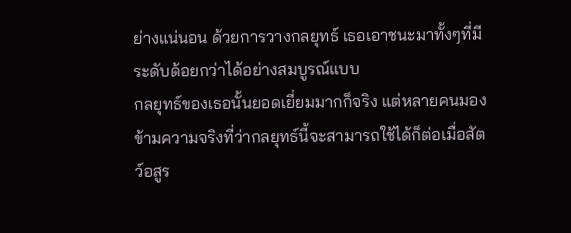ย่างแน่นอน ด้วยการวางกลยุทธ์ เธอเอาชนะมาทั้งๆที่มีระดับด้อยกว่าได้อย่างสมบูรณ์แบบ
กลยุทธ์ของเธอนั้นยอดเยี่ยมมากก็จริง แต่หลายคนมองข้ามความจริงที่ว่ากลยุทธ์นี้จะสามารถใช้ได้ก็ต่อเมื่อสัตว์อสูร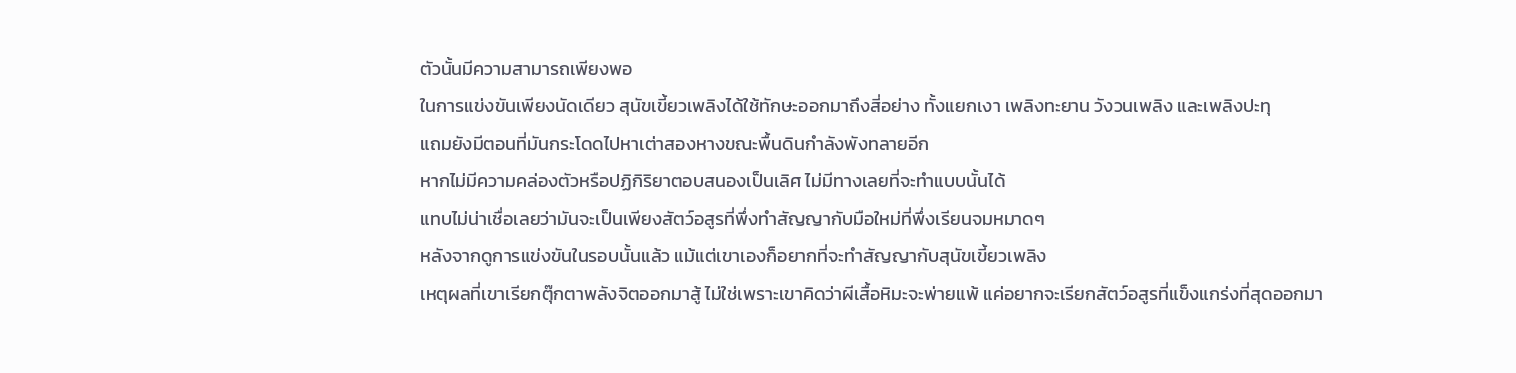ตัวนั้นมีความสามารถเพียงพอ
ในการแข่งขันเพียงนัดเดียว สุนัขเขี้ยวเพลิงได้ใช้ทักษะออกมาถึงสี่อย่าง ทั้งแยกเงา เพลิงทะยาน วังวนเพลิง และเพลิงปะทุ
แถมยังมีตอนที่มันกระโดดไปหาเต่าสองหางขณะพื้นดินกำลังพังทลายอีก
หากไม่มีความคล่องตัวหรือปฏิกิริยาตอบสนองเป็นเลิศ ไม่มีทางเลยที่จะทำแบบนั้นได้
แทบไม่น่าเชื่อเลยว่ามันจะเป็นเพียงสัตว์อสูรที่พึ่งทำสัญญากับมือใหม่ที่พึ่งเรียนจมหมาดๆ
หลังจากดูการแข่งขันในรอบนั้นแล้ว แม้แต่เขาเองก็อยากที่จะทำสัญญากับสุนัขเขี้ยวเพลิง
เหตุผลที่เขาเรียกตุ๊กตาพลังจิตออกมาสู้ ไม่ใช่เพราะเขาคิดว่าผีเสื้อหิมะจะพ่ายแพ้ แค่อยากจะเรียกสัตว์อสูรที่แข็งแกร่งที่สุดออกมา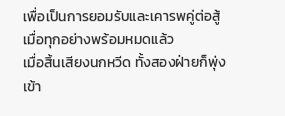เพื่อเป็นการยอมรับและเคารพคู่ต่อสู้
เมื่อทุกอย่างพร้อมหมดแล้ว
เมื่อสิ้นเสียงนกหวีด ทั้งสองฝ่ายก็พุ่งเข้า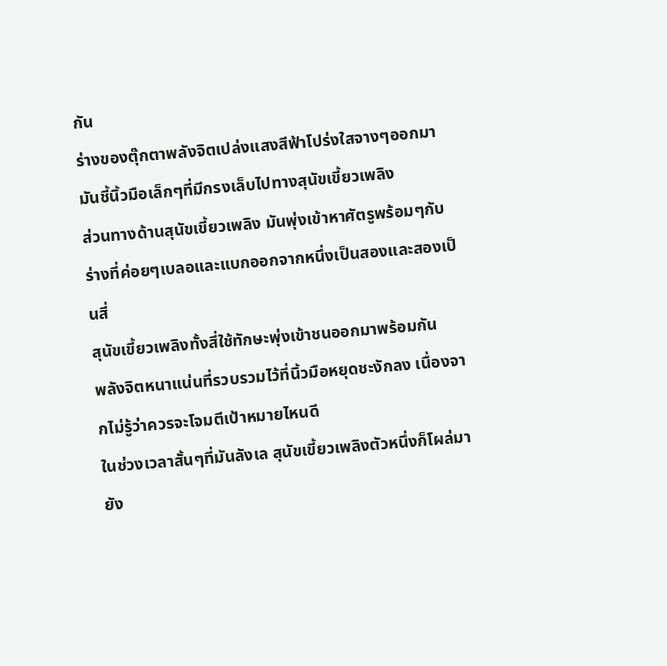กัน
ร่างของตุ๊กตาพลังจิตเปล่งแสงสีฟ้าโปร่งใสจางๆออกมา มันชี้นิ้วมือเล็กๆที่มีกรงเล็บไปทางสุนัขเขี้ยวเพลิง
ส่วนทางด้านสุนัขเขี้ยวเพลิง มันพุ่งเข้าหาศัตรูพร้อมๆกับร่างที่ค่อยๆเบลอและแบกออกจากหนึ่งเป็นสองและสองเป็นสี่
สุนัขเขี้ยวเพลิงทั้งสี่ใช้ทักษะพุ่งเข้าชนออกมาพร้อมกัน
พลังจิตหนาแน่นที่รวบรวมไว้ที่นิ้วมือหยุดชะงักลง เนื่องจากไม่รู้ว่าควรจะโจมตีเป้าหมายไหนดี
ในช่วงเวลาสั้นๆที่มันลังเล สุนัขเขี้ยวเพลิงตัวหนึ่งก็โผล่มายัง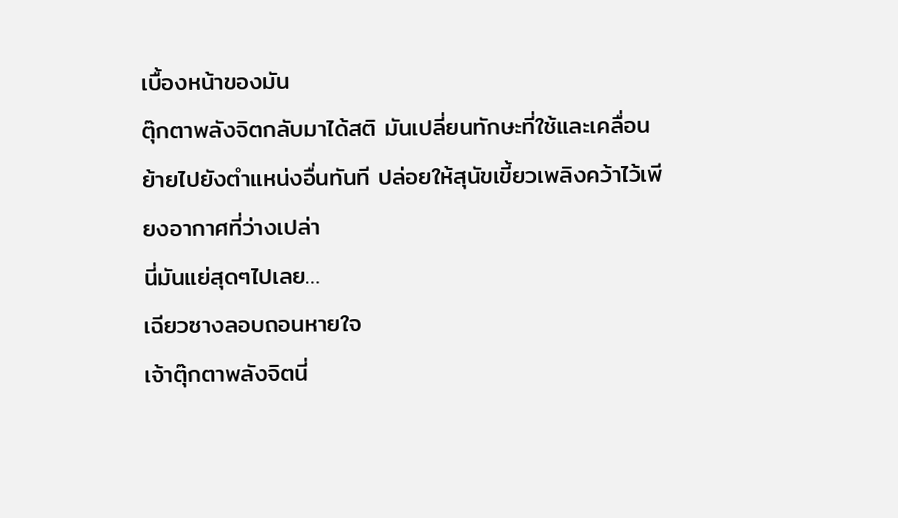เบื้องหน้าของมัน
ตุ๊กตาพลังจิตกลับมาได้สติ มันเปลี่ยนทักษะที่ใช้และเคลื่อนย้ายไปยังตำแหน่งอื่นทันที ปล่อยให้สุนัขเขี้ยวเพลิงคว้าไว้เพียงอากาศที่ว่างเปล่า
นี่มันแย่สุดๆไปเลย…
เฉียวซางลอบถอนหายใจ
เจ้าตุ๊กตาพลังจิตนี่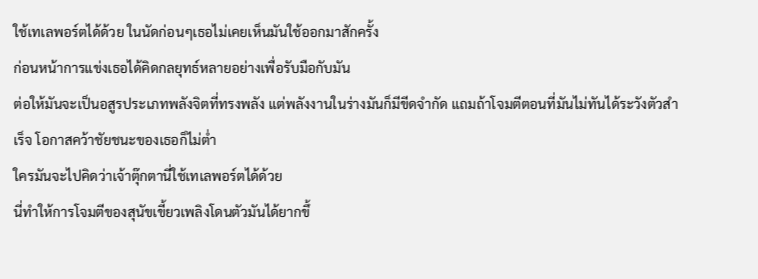ใช้เทเลพอร์ตได้ด้วย ในนัดก่อนๆเธอไม่เคยเห็นมันใช้ออกมาสักครั้ง
ก่อนหน้าการแข่งเธอได้คิดกลยุทธ์หลายอย่างเพื่อรับมือกับมัน
ต่อให้มันจะเป็นอสูรประเภทพลังจิตที่ทรงพลัง แต่พลังงานในร่างมันก็มีขีดจำกัด แถมถ้าโจมตีตอนที่มันไม่ทันได้ระวังตัวสำเร็จ โอกาสคว้าชัยชนะของเธอก็ไม่ต่ำ
ใครมันจะไปคิดว่าเจ้าตุ๊กตานี่ใช้เทเลพอร์ตได้ด้วย
นี่ทำให้การโจมตีของสุนัขเขี้ยวเพลิงโดนตัวมันได้ยากขึ้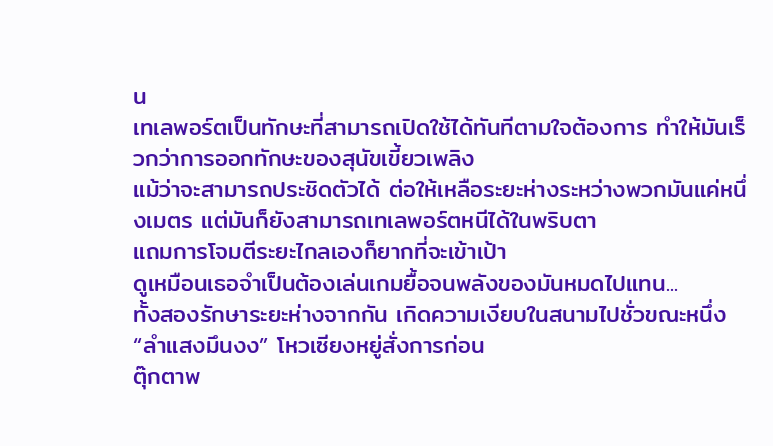น
เทเลพอร์ตเป็นทักษะที่สามารถเปิดใช้ได้ทันทีตามใจต้องการ ทำให้มันเร็วกว่าการออกทักษะของสุนัขเขี้ยวเพลิง
แม้ว่าจะสามารถประชิดตัวได้ ต่อให้เหลือระยะห่างระหว่างพวกมันแค่หนึ่งเมตร แต่มันก็ยังสามารถเทเลพอร์ตหนีได้ในพริบตา
แถมการโจมตีระยะไกลเองก็ยากที่จะเข้าเป้า
ดูเหมือนเธอจำเป็นต้องเล่นเกมยื้อจนพลังของมันหมดไปแทน...
ทั้งสองรักษาระยะห่างจากกัน เกิดความเงียบในสนามไปชั่วขณะหนึ่ง
“ลำแสงมึนงง” โหวเซียงหยู่สั่งการก่อน
ตุ๊กตาพ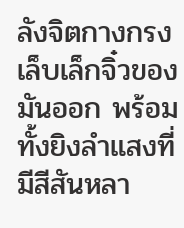ลังจิตกางกรงเล็บเล็กจิ๋วของมันออก พร้อมทั้งยิงลำแสงที่มีสีสันหลา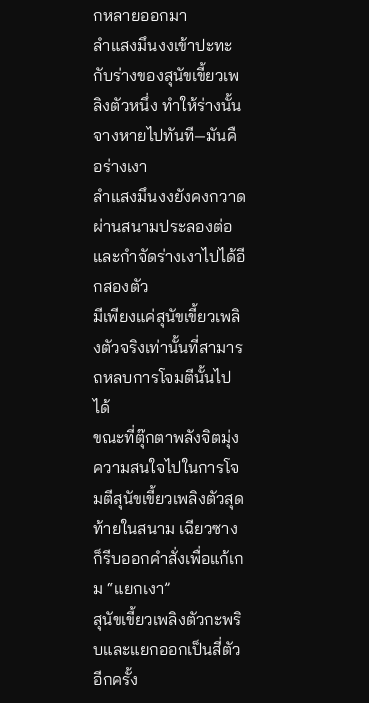กหลายออกมา
ลำแสงมึนงงเข้าปะทะกับร่างของสุนัขเขี้ยวเพลิงตัวหนึ่ง ทำให้ร่างนั้นจางหายไปทันที—มันคือร่างเงา
ลำแสงมึนงงยังคงกวาดผ่านสนามประลองต่อและกำจัดร่างเงาไปได้อีกสองตัว
มีเพียงแค่สุนัขเขี้ยวเพลิงตัวจริงเท่านั้นที่สามารถหลบการโจมตีนั้นไปได้
ขณะที่ตุ๊กตาพลังจิตมุ่งความสนใจไปในการโจมตีสุนัขเขี้ยวเพลิงตัวสุดท้ายในสนาม เฉียวซางก็รีบออกคำสั่งเพื่อแก้เกม “แยกเงา”
สุนัขเขี้ยวเพลิงตัวกะพริบและแยกออกเป็นสี่ตัวอีกครั้ง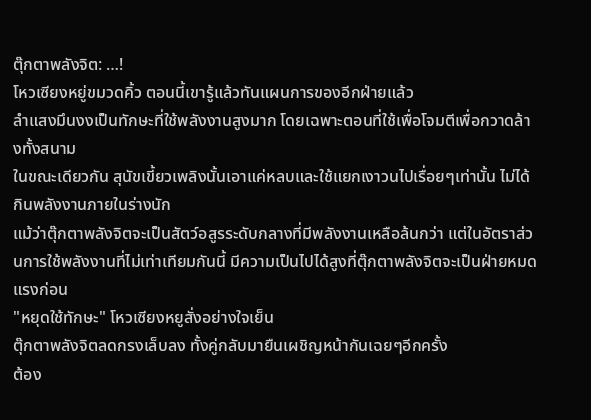ตุ๊กตาพลังจิต: …!
โหวเซียงหยู่ขมวดคิ้ว ตอนนี้เขารู้แล้วทันแผนการของอีกฝ่ายแล้ว
ลำแสงมึนงงเป็นทักษะที่ใช้พลังงานสูงมาก โดยเฉพาะตอนที่ใช้เพื่อโจมตีเพื่อกวาดล้างทั้งสนาม
ในขณะเดียวกัน สุนัขเขี้ยวเพลิงนั้นเอาแค่หลบและใช้แยกเงาวนไปเรื่อยๆเท่านั้น ไม่ได้กินพลังงานภายในร่างนัก
แม้ว่าตุ๊กตาพลังจิตจะเป็นสัตว์อสูรระดับกลางที่มีพลังงานเหลือล้นกว่า แต่ในอัตราส่วนการใช้พลังงานที่ไม่เท่าเทียมกันนี้ มีความเป็นไปได้สูงที่ตุ๊กตาพลังจิตจะเป็นฝ่ายหมดแรงก่อน
"หยุดใช้ทักษะ" โหวเซียงหยูสั่งอย่างใจเย็น
ตุ๊กตาพลังจิตลดกรงเล็บลง ทั้งคู่กลับมายืนเผชิญหน้ากันเฉยๆอีกครั้ง
ต้อง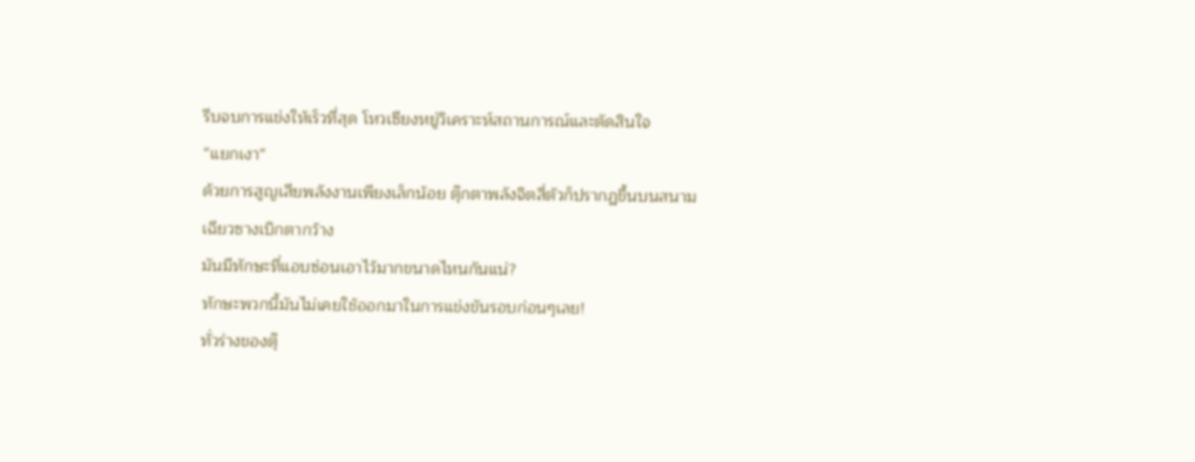รีบจบการแข่งให้เร็วที่สุด โหวเซียงหยู่วิเคราะห์สถานการณ์และตัดสินใจ
“แยกเงา”
ด้วยการสูญเสียพลังงานเพียงเล็กน้อย ตุ๊กตาพลังจิตสี่ตัวก็ปรากฏขึ้นบนสนาม
เฉียวซางเบิกตากว้าง
มันมีทักษะที่แอบซ่อนเอาไว้มากขนาดไหนกันแน่?
ทักษะพวกนี้มันไม่เคยใช้ออกมาในการแข่งขันรอบก่อนๆเลย!
ทั่วร่างของตุ๊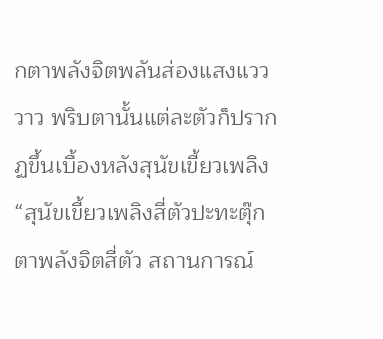กตาพลังจิตพลันส่องแสงแวววาว พริบตานั้นแต่ละตัวก็ปรากฏขึ้นเบื้องหลังสุนัขเขี้ยวเพลิง
“สุนัขเขี้ยวเพลิงสี่ตัวปะทะตุ๊กตาพลังจิตสี่ตัว สถานการณ์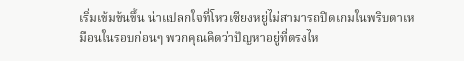เริ่มเข้มข้นขึ้น น่าแปลกใจที่โหวเซียงหยู่ไม่สามารถปิดเกมในพริบตาเหมือนในรอบก่อนๆ พวกคุณคิดว่าปัญหาอยู่ที่ตรงไห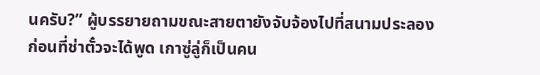นครับ?” ผู้บรรยายถามขณะสายตายังจับจ้องไปที่สนามประลอง
ก่อนที่ช่าตั๋วจะได้พูด เกาซู่ลู่ก็เป็นคน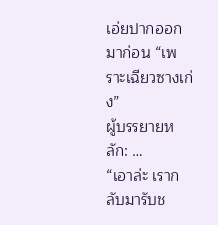เอ่ยปากออกมาก่อน “เพราะเฉียวซางเก่ง”
ผู้บรรยายหลัก: …
“เอาล่ะ เรากลับมารับช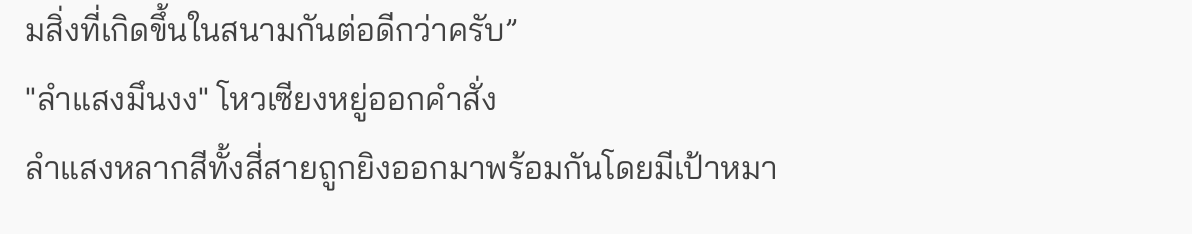มสิ่งที่เกิดขึ้นในสนามกันต่อดีกว่าครับ”
"ลำแสงมึนงง" โหวเซียงหยู่ออกคำสั่ง
ลำแสงหลากสีทั้งสี่สายถูกยิงออกมาพร้อมกันโดยมีเป้าหมา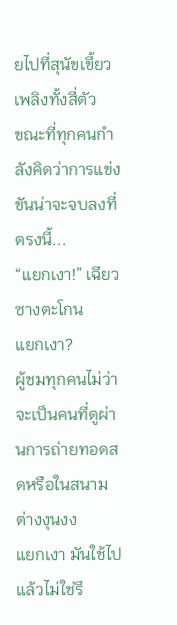ยไปที่สุนัขเขี้ยวเพลิงทั้งสี่ตัว
ขณะที่ทุกคนกำลังคิดว่าการแข่งขันน่าจะจบลงที่ตรงนี้...
“แยกเงา!” เฉียวซางตะโกน
แยกเงา?
ผู้ชมทุกคนไม่ว่าจะเป็นคนที่ดูผ่านการถ่ายทอดสดหรือในสนามต่างงุนงง
แยกเงา มันใช้ไปแล้วไม่ใช่รึ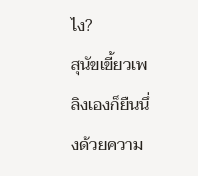ไง?
สุนัขเขี้ยวเพลิงเองก็ยืนนึ่งด้วยความ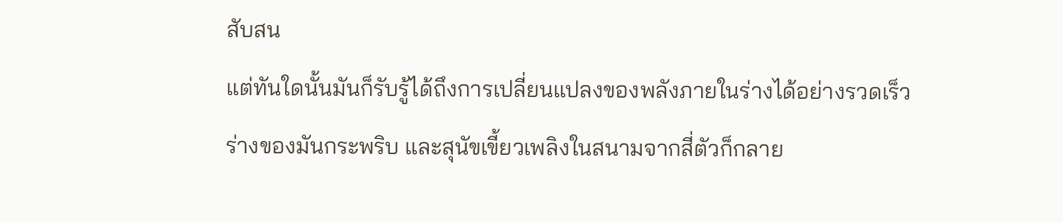สับสน
แต่ทันใดนั้นมันก็รับรู้ได้ถึงการเปลี่ยนแปลงของพลังภายในร่างได้อย่างรวดเร็ว
ร่างของมันกระพริบ และสุนัขเขี้ยวเพลิงในสนามจากสี่ตัวก็กลาย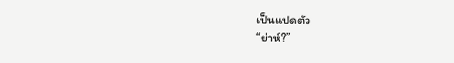เป็นแปดตัว
“ย่าห์?”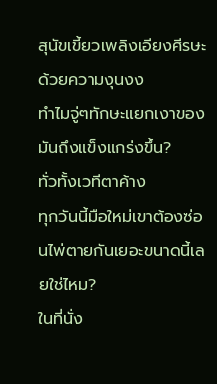สุนัขเขี้ยวเพลิงเอียงศีรษะด้วยความงุนงง
ทำไมจู่ๆทักษะแยกเงาของมันถึงแข็งแกร่งขึ้น?
ทั่วทั้งเวทีตาค้าง
ทุกวันนี้มือใหม่เขาต้องซ่อนไพ่ตายกันเยอะขนาดนี้เลยใช่ไหม?
ในที่นั่ง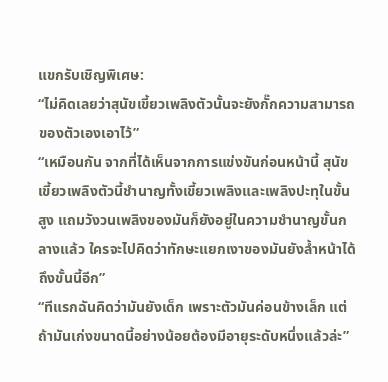แขกรับเชิญพิเศษ:
“ไม่คิดเลยว่าสุนัขเขี้ยวเพลิงตัวนั้นจะยังกั๊กความสามารถของตัวเองเอาไว้”
“เหมือนกัน จากที่ได้เห็นจากการแข่งขันก่อนหน้านี้ สุนัขเขี้ยวเพลิงตัวนี้ชำนาญทั้งเขี้ยวเพลิงและเพลิงปะทุในขั้นสูง แถมวังวนเพลิงของมันก็ยังอยู่ในความชำนาญขั้นกลางแล้ว ใครจะไปคิดว่าทักษะแยกเงาของมันยังล้ำหน้าได้ถึงขั้นนี้อีก”
“ทีแรกฉันคิดว่ามันยังเด็ก เพราะตัวมันค่อนข้างเล็ก แต่ถ้ามันเก่งขนาดนี้อย่างน้อยต้องมีอายุระดับหนึ่งแล้วล่ะ”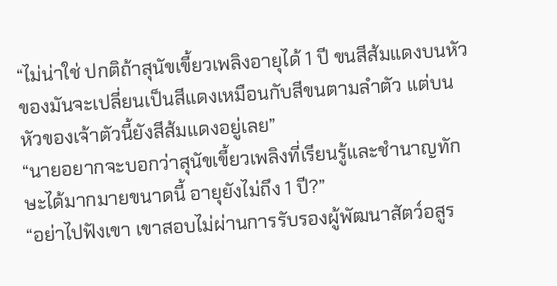“ไม่น่าใช่ ปกติถ้าสุนัขเขี้ยวเพลิงอายุได้ 1 ปี ขนสีส้มแดงบนหัวของมันจะเปลี่ยนเป็นสีแดงเหมือนกับสีขนตามลำตัว แต่บนหัวของเจ้าตัวนี้ยังสีส้มแดงอยู่เลย”
“นายอยากจะบอกว่าสุนัขเขี้ยวเพลิงที่เรียนรู้และชำนาญทักษะได้มากมายขนาดนี้ อายุยังไม่ถึง 1 ปี?”
“อย่าไปฟังเขา เขาสอบไม่ผ่านการรับรองผู้พัฒนาสัตว์อสูร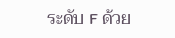ระดับ F ด้วย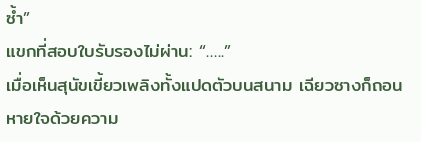ซ้ำ”
แขกที่สอบใบรับรองไม่ผ่าน: “…..”
เมื่อเห็นสุนัขเขี้ยวเพลิงทั้งแปดตัวบนสนาม เฉียวซางก็ถอนหายใจด้วยความ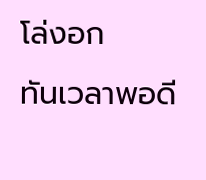โล่งอก
ทันเวลาพอดี